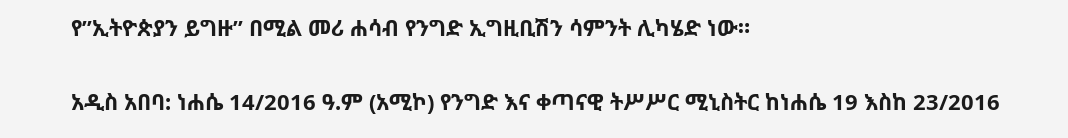የ”ኢትዮጵያን ይግዙ” በሚል መሪ ሐሳብ የንግድ ኢግዚቢሽን ሳምንት ሊካሄድ ነው።

አዲስ አበባ: ነሐሴ 14/2016 ዓ.ም (አሚኮ) የንግድ እና ቀጣናዊ ትሥሥር ሚኒስትር ከነሐሴ 19 እስከ 23/2016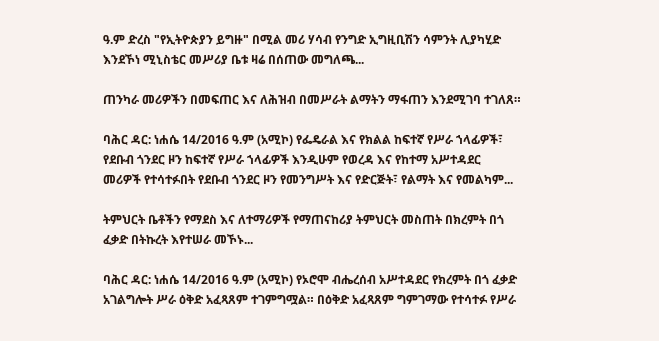ዓ.ም ድረስ "የኢትዮጵያን ይግዙ" በሚል መሪ ሃሳብ የንግድ ኢግዚቢሽን ሳምንት ሊያካሂድ እንደኾነ ሚኒስቴር መሥሪያ ቤቱ ዛሬ በሰጠው መግለጫ...

ጠንካራ መሪዎችን በመፍጠር እና ለሕዝብ በመሥራት ልማትን ማፋጠን እንደሚገባ ተገለጸ።

ባሕር ዳር: ነሐሴ 14/2016 ዓ.ም (አሚኮ) የፌዴራል እና የክልል ከፍተኛ የሥራ ኀላፊዎች፣ የደቡብ ጎንደር ዞን ከፍተኛ የሥራ ኀላፊዎች እንዲሁም የወረዳ እና የከተማ አሥተዳደር መሪዎች የተሳተፉበት የደቡብ ጎንደር ዞን የመንግሥት እና የድርጅት፣ የልማት እና የመልካም...

ትምህርት ቤቶችን የማደስ እና ለተማሪዎች የማጠናከሪያ ትምህርት መስጠት በክረምት በጎ ፈቃድ በትኩረት እየተሠራ መኾኑ...

ባሕር ዳር: ነሐሴ 14/2016 ዓ.ም (አሚኮ) የኦሮሞ ብሔረሰብ አሥተዳደር የክረምት በጎ ፈቃድ አገልግሎት ሥራ ዕቅድ አፈጻጸም ተገምግሟል። በዕቅድ አፈጻጸም ግምገማው የተሳተፉ የሥራ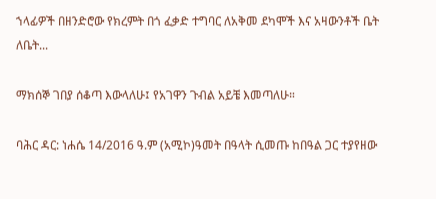ኀላፊዎች በዘንድሮው የክረምት በጎ ፈቃድ ተግባር ለአቅመ ደካሞች እና አዛውንቶች ቤት ለቤት...

ማክሰኞ ገበያ ሰቆጣ እውላለሁ፤ የአገዋን ጉብል አይቼ እመጣለሁ።

ባሕር ዳር: ነሐሴ 14/2016 ዓ.ም (አሚኮ)ዓመት በዓላት ሲመጡ ከበዓል ጋር ተያየዘው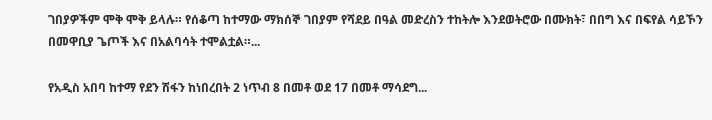ገበያዎችም ሞቅ ሞቅ ይላሉ። የሰቆጣ ከተማው ማክሰኞ ገበያም የሻደይ በዓል መድረስን ተከትሎ እንደወትሮው በሙክት፣ በበግ እና በፍየል ሳይኾን በመዋቢያ ጌጦች እና በአልባሳት ተሞልቷል።...

የአዲስ አበባ ከተማ የደን ሽፋን ከነበረበት 2 ነጥብ 8 በመቶ ወደ 17 በመቶ ማሳደግ...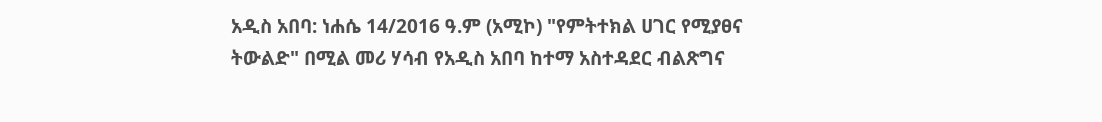አዲስ አበባ: ነሐሴ 14/2016 ዓ.ም (አሚኮ) "የምትተክል ሀገር የሚያፀና ትውልድ" በሚል መሪ ሃሳብ የአዲስ አበባ ከተማ አስተዳደር ብልጽግና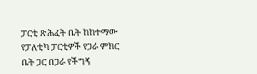ፓርቲ ጽሕፈት ቤት ከከተማው የፓለቲካ ፓርቲዎች የጋራ ምክር ቤት ጋር በጋራ የችግኝ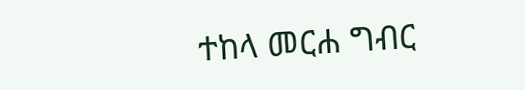ተከላ መርሐ ግብር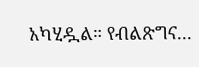አካሂዷል። የብልጽግና...